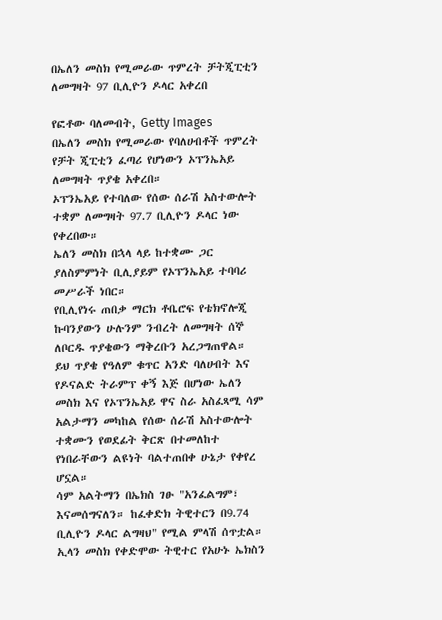በኤለን መስክ የሚመራው ጥምረት ቻትጂፒቲን ለመግዛት 97 ቢሊዮን ዶላር አቀረበ

የፎቶው ባለመብት, Getty Images
በኤለን መስክ የሚመራው የባለሀብቶች ጥምረት የቻት ጂፒቲን ፈጣሪ የሆነውን ኦፕንኤአይ ለመግዛት ጥያቄ አቀረበ።
ኦፕንኤአይ የተባለው የሰው ሰራሽ አስተውሎት ተቋም ለመግዛት 97.7 ቢሊዮን ዶላር ነው የቀረበው።
ኤለን መስክ በኋላ ላይ ከተቋሙ ጋር ያለስምምነት ቢሊያይም የኦፕንኤአይ ተባባሪ መሥራች ነበር።
የቢሊየነሩ ጠበቃ ማርክ ቶቤሮፍ የቴክኖሎጂ ኩባንያውን ሁሉንም ንብረት ለመግዛት ሰኞ ለቦርዱ ጥያቄውን ማቅረቡን አረጋግጠዋል።
ይህ ጥያቄ የዓለም ቁጥር አንድ ባለሀብት እና የዶናልድ ትራምፕ ቀኝ እጅ በሆነው ኤለን መስክ እና የኦፕንኤአይ ዋና ስራ አስፈጻሚ ሳም አልታማን መካከል የሰው ሰራሽ አስተውሎት ተቋሙን የወደፊት ቅርጽ በተመለከተ የነበራቸውን ልዩነት ባልተጠበቀ ሁኔታ የቀየረ ሆኗል።
ሳም አልትማን በኤክስ ገፁ "አንፈልግም፣ እናመሰግናለን። ከፈቀድክ ትዊተርን በ9.74 ቢሊዮን ዶላር ልግዛህ" የሚል ምላሽ ሰጥቷል።
ኢላን መስክ የቀድሞው ትዊተር የአሁኑ ኤክስን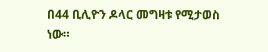በ44 ቢሊዮን ዶላር መግዛቱ የሚታወስ ነው።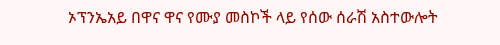ኦፕንኤአይ በዋና ዋና የሙያ መስኮች ላይ የሰው ሰራሽ አስተውሎት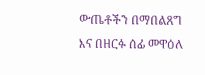ውጤቶችን በማበልጸግ እና በዘርፉ ሰፊ መዋዕለ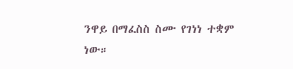ንዋይ በማፈስስ ስሙ የገነነ ተቋም ነው።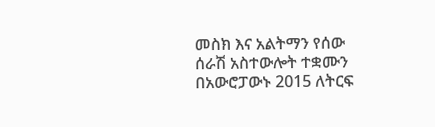መስክ እና አልትማን የሰው ሰራሽ አስተውሎት ተቋሙን በአውሮፓውኑ 2015 ለትርፍ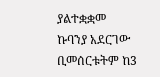ያልተቋቋመ ኩባንያ አደርገው ቢመሰርቱትም ከ3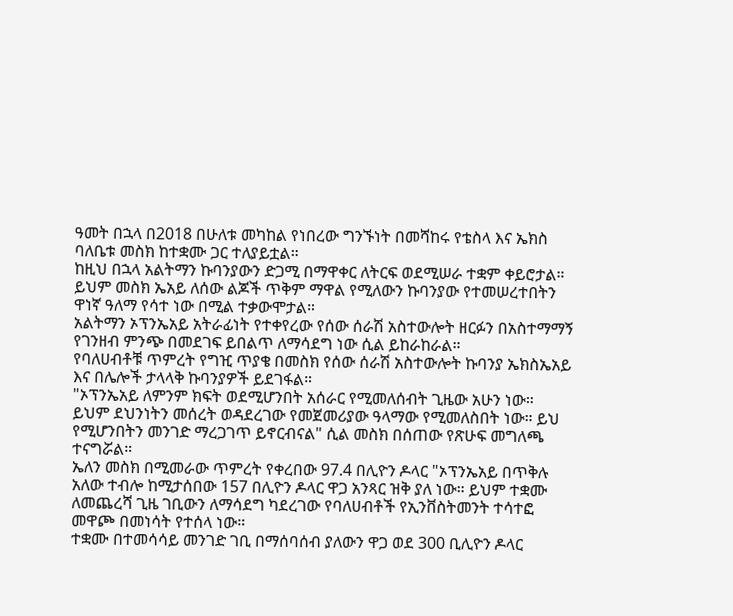ዓመት በኋላ በ2018 በሁለቱ መካከል የነበረው ግንኙነት በመሻከሩ የቴስላ እና ኤክስ ባለቤቱ መስክ ከተቋሙ ጋር ተለያይቷል።
ከዚህ በኋላ አልትማን ኩባንያውን ድጋሚ በማዋቀር ለትርፍ ወደሚሠራ ተቋም ቀይሮታል። ይህም መስክ ኤአይ ለሰው ልጆች ጥቅም ማዋል የሚለውን ኩባንያው የተመሠረተበትን ዋነኛ ዓለማ የሳተ ነው በሚል ተቃውሞታል።
አልትማን ኦፕንኤአይ አትራፊነት የተቀየረው የሰው ሰራሽ አስተውሎት ዘርፉን በአስተማማኝ የገንዘብ ምንጭ በመደገፍ ይበልጥ ለማሳደግ ነው ሲል ይከራከራል።
የባለሀብቶቹ ጥምረት የግዢ ጥያቄ በመስክ የሰው ሰራሽ አስተውሎት ኩባንያ ኤክስኤአይ እና በሌሎች ታላላቅ ኩባንያዎች ይደገፋል።
"ኦፕንኤአይ ለምንም ክፍት ወደሚሆንበት አሰራር የሚመለሰብት ጊዜው አሁን ነው። ይህም ደህንነትን መሰረት ወዳደረገው የመጀመሪያው ዓላማው የሚመለስበት ነው። ይህ የሚሆንበትን መንገድ ማረጋገጥ ይኖርብናል" ሲል መስክ በሰጠው የጽሁፍ መግለጫ ተናግሯል።
ኤለን መስክ በሚመራው ጥምረት የቀረበው 97.4 በሊዮን ዶላር "ኦፕንኤአይ በጥቅሉ አለው ተብሎ ከሚታሰበው 157 በሊዮን ዶላር ዋጋ አንጻር ዝቅ ያለ ነው። ይህም ተቋሙ ለመጨረሻ ጊዜ ገቢውን ለማሳደግ ካደረገው የባለሀብቶች የኢንቨስትመንት ተሳተፎ መዋጮ በመነሳት የተሰላ ነው።
ተቋሙ በተመሳሳይ መንገድ ገቢ በማሰባሰብ ያለውን ዋጋ ወደ 300 ቢሊዮን ዶላር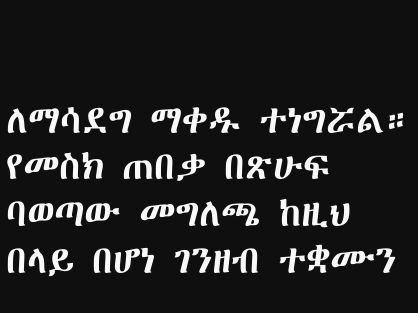ለማሳደግ ማቀዱ ተነግሯል።
የመስክ ጠበቃ በጽሁፍ ባወጣው መግለጫ ከዚህ በላይ በሆነ ገንዘብ ተቋሙን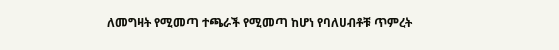ለመግዛት የሚመጣ ተጫራች የሚመጣ ከሆነ የባለሀብቶቹ ጥምረት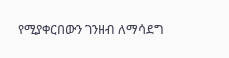የሚያቀርበውን ገንዘብ ለማሳደግ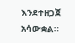እንደተዘጋጀ አሳውቋል።